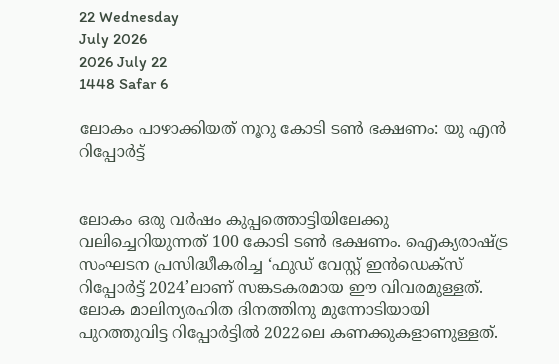22 Wednesday
July 2026
2026 July 22
1448 Safar 6

ലോകം പാഴാക്കിയത് നൂറു കോടി ടണ്‍ ഭക്ഷണം: യു എന്‍ റിപ്പോര്‍ട്ട്‌


ലോകം ഒരു വര്‍ഷം കുപ്പത്തൊട്ടിയിലേക്കു വലിച്ചെറിയുന്നത് 100 കോടി ടണ്‍ ഭക്ഷണം. ഐക്യരാഷ്ട്ര സംഘടന പ്രസിദ്ധീകരിച്ച ‘ഫുഡ് വേസ്റ്റ് ഇന്‍ഡെക്‌സ് റിപ്പോര്‍ട്ട് 2024’ലാണ് സങ്കടകരമായ ഈ വിവരമുള്ളത്. ലോക മാലിന്യരഹിത ദിനത്തിനു മുന്നോടിയായി പുറത്തുവിട്ട റിപ്പോര്‍ട്ടില്‍ 2022ലെ കണക്കുകളാണുള്ളത്.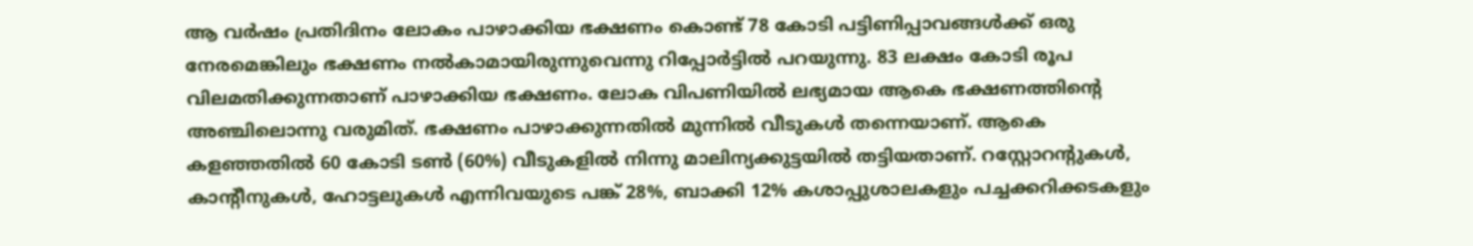ആ വര്‍ഷം പ്രതിദിനം ലോകം പാഴാക്കിയ ഭക്ഷണം കൊണ്ട് 78 കോടി പട്ടിണിപ്പാവങ്ങള്‍ക്ക് ഒരു നേരമെങ്കിലും ഭക്ഷണം നല്‍കാമായിരുന്നുവെന്നു റിപ്പോര്‍ട്ടില്‍ പറയുന്നു. 83 ലക്ഷം കോടി രൂപ വിലമതിക്കുന്നതാണ് പാഴാക്കിയ ഭക്ഷണം. ലോക വിപണിയില്‍ ലഭ്യമായ ആകെ ഭക്ഷണത്തിന്റെ അഞ്ചിലൊന്നു വരുമിത്. ഭക്ഷണം പാഴാക്കുന്നതില്‍ മുന്നില്‍ വീടുകള്‍ തന്നെയാണ്. ആകെ കളഞ്ഞതില്‍ 60 കോടി ടണ്‍ (60%) വീടുകളില്‍ നിന്നു മാലിന്യക്കുട്ടയില്‍ തട്ടിയതാണ്. റസ്റ്റോറന്റുകള്‍, കാന്റീനുകള്‍, ഹോട്ടലുകള്‍ എന്നിവയുടെ പങ്ക് 28%, ബാക്കി 12% കശാപ്പുശാലകളും പച്ചക്കറിക്കടകളും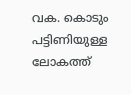വക. കൊടും പട്ടിണിയുള്ള ലോകത്ത്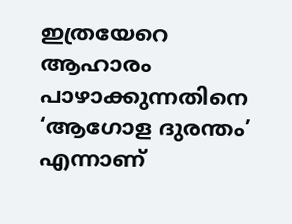ഇത്രയേറെ ആഹാരം പാഴാക്കുന്നതിനെ ‘ആഗോള ദുരന്തം’ എന്നാണ്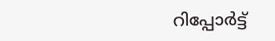റിപ്പോര്‍ട്ട്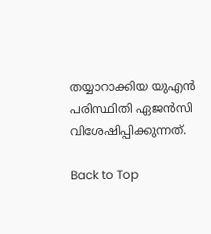തയ്യാറാക്കിയ യുഎന്‍ പരിസ്ഥിതി ഏജന്‍സി വിശേഷിപ്പിക്കുന്നത്.

Back to Top